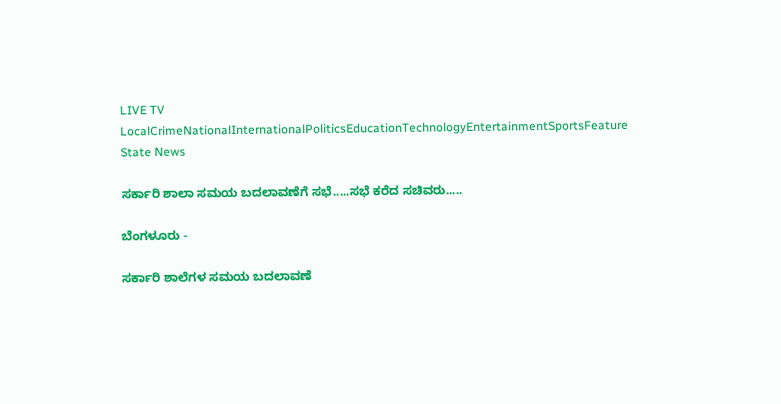LIVE TV LocalCrimeNationalInternationalPoliticsEducationTechnologyEntertainmentSportsFeature
State News

ಸರ್ಕಾರಿ ಶಾಲಾ ಸಮಯ ಬದಲಾವಣೆಗೆ ಸಭೆ.....ಸಭೆ ಕರೆದ ಸಚಿವರು.....

ಬೆಂಗಳೂರು -

ಸರ್ಕಾರಿ ಶಾಲೆಗಳ ಸಮಯ ಬದಲಾವಣೆ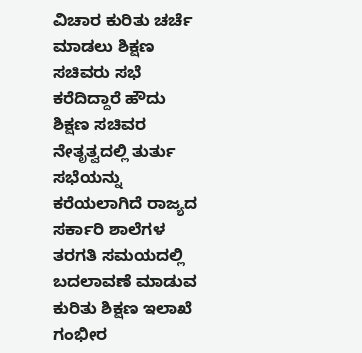ವಿಚಾರ ಕುರಿತು ಚರ್ಚೆ ಮಾಡಲು ಶಿಕ್ಷಣ ಸಚಿವರು ಸಭೆ ಕರೆದಿದ್ದಾರೆ ಹೌದು ಶಿಕ್ಷಣ ಸಚಿವರ ನೇತೃತ್ವದಲ್ಲಿ ತುರ್ತು ಸಭೆಯನ್ನು ಕರೆಯಲಾಗಿದೆ ರಾಜ್ಯದ ಸರ್ಕಾರಿ ಶಾಲೆಗಳ ತರಗತಿ ಸಮಯದಲ್ಲಿ ಬದಲಾವಣೆ ಮಾಡುವ ಕುರಿತು ಶಿಕ್ಷಣ ಇಲಾಖೆ ಗಂಭೀರ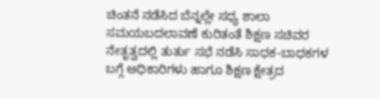ಚಿಂತನೆ ನಡೆಸಿದ ಬೆನ್ನಲ್ಲೇ ಸಧ್ಯ ಶಾಲಾ ಸಮಯಬದಲಾವಣೆ ಕುರಿತಂತೆ ಶಿಕ್ಷಣ ಸಚಿವರ ನೇತೃತ್ವದಲ್ಲಿ ತುರ್ತು ಸಭೆ ನಡೆಸಿ ಸಾಧಕ-ಬಾಧಕಗಳ ಬಗ್ಗೆ ಅಧಿಕಾರಿಗಳು ಹಾಗೂ ಶಿಕ್ಷಣ ಕ್ಷೇತ್ರದ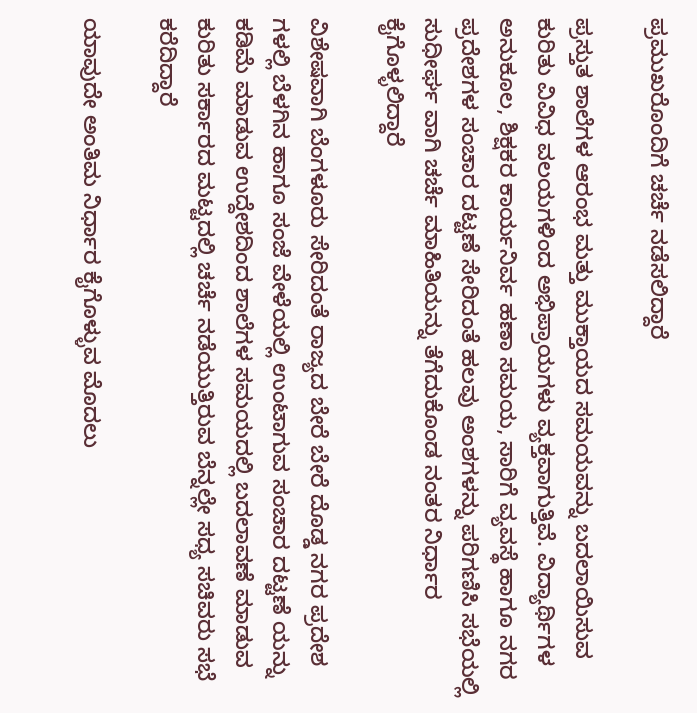ಪ್ರಮುಖರೊಂದಿಗೆ ಚರ್ಚೆ ನಡೆಸಲಿದ್ದಾರೆ

ಪ್ರಸ್ತುತ ಶಾಲೆಗಳ ಆರಂಭ ಮತ್ತು ಮುಕ್ತಾಯದ ಸಮಯವನ್ನು ಬದಲಾಯಿಸುವ ಕುರಿತು ವಿವಿಧ ವಲಯಗಳಿಂದ ಅಭಿಪ್ರಾಯಗಳು ವ್ಯಕ್ತವಾಗುತ್ತಿವೆ. ವಿದ್ಯಾರ್ಥಿಗಳ ಅನುಕೂಲ, ಶಿಕ್ಷಕರ ಕಾರ್ಯನಿರ್ವ ಹಣಾ ಸಮಯ, ಸಾರಿಗೆ ವ್ಯವಸ್ಥೆ ಹಾಗೂ ನಗರ ಪ್ರದೇಶಗಳ ಸಂಚಾರ ದಟ್ಟಣೆ ಸೇರಿದಂತೆ ಹಲವು ಅಂಶಗಳನ್ನು ಪರಿಗಣಿಸಿ ಸಭೆಯಲ್ಲಿ ಸುಧೀರ್ಘ ವಾಗಿ ಚರ್ಚೆ ಮಾಹಿತಿಯನ್ನು ತೆಗೆದುಕೊಂಡ ನಂತರ ನಿರ್ಧಾರ ಕೈಗೊಳ್ಳಲಿದ್ದಾರೆ

ವಿಶೇಷವಾಗಿ ಬೆಂಗಳೂರು ಸೇರಿದಂತೆ ರಾಜ್ಯದ ಬೇರೆ ಬೇರೆ ದೊಡ್ಡ ನಗರ ಪ್ರದೇಶ ಗಳಲ್ಲಿ ಬೆಳಗಿನ ಹಾಗೂ ಸಂಜೆ ವೇಳೆಯಲ್ಲಿ ಉಂಟಾಗುವ ಸಂಚಾರ ದಟ್ಟಣೆ ಯನ್ನು ಕಡಿಮೆ ಮಾಡುವ ಉದ್ದೇಶದಿಂದ ಶಾಲೆಗಳ ಸಮಯದಲ್ಲಿ ಬದಲಾವಣೆ ಮಾಡುವ ಕುರಿತು ಸರ್ಕಾರದ ಮಟ್ಟದಲ್ಲಿ ಚರ್ಚೆ ನಡೆಯುತ್ತಿರುವ ಬೆನ್ನಲ್ಲೇ ಸಧ್ಯ ಸಚಿವರು ಸಭೆ ಕರೆದಿದ್ದಾರೆ

ಯಾವುದೇ ಅಂತಿಮ ನಿರ್ಧಾರ ಕೈಗೊಳ್ಳುವ ಮೊದಲು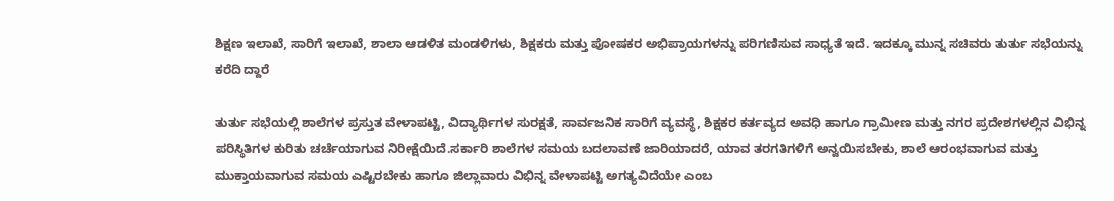ಶಿಕ್ಷಣ ಇಲಾಖೆ, ಸಾರಿಗೆ ಇಲಾಖೆ, ಶಾಲಾ ಆಡಳಿತ ಮಂಡಳಿಗಳು, ಶಿಕ್ಷಕರು ಮತ್ತು ಪೋಷಕರ ಅಭಿಪ್ರಾಯಗಳನ್ನು ಪರಿಗಣಿಸುವ ಸಾಧ್ಯತೆ ಇದೆ. ಇದಕ್ಕೂ ಮುನ್ನ ಸಚಿವರು ತುರ್ತು ಸಭೆಯನ್ನು ಕರೆದಿ ದ್ದಾರೆ

ತುರ್ತು ಸಭೆಯಲ್ಲಿ ಶಾಲೆಗಳ ಪ್ರಸ್ತುತ ವೇಳಾಪಟ್ಟಿ, ವಿದ್ಯಾರ್ಥಿಗಳ ಸುರಕ್ಷತೆ, ಸಾರ್ವಜನಿಕ ಸಾರಿಗೆ ವ್ಯವಸ್ಥೆ, ಶಿಕ್ಷಕರ ಕರ್ತವ್ಯದ ಅವಧಿ ಹಾಗೂ ಗ್ರಾಮೀಣ ಮತ್ತು ನಗರ ಪ್ರದೇಶಗಳಲ್ಲಿನ ವಿಭಿನ್ನ ಪರಿಸ್ಥಿತಿಗಳ ಕುರಿತು ಚರ್ಚೆಯಾಗುವ ನಿರೀಕ್ಷೆಯಿದೆ.ಸರ್ಕಾರಿ ಶಾಲೆಗಳ ಸಮಯ ಬದಲಾವಣೆ ಜಾರಿಯಾದರೆ, ಯಾವ ತರಗತಿಗಳಿಗೆ ಅನ್ವಯಿಸಬೇಕು, ಶಾಲೆ ಆರಂಭವಾಗುವ ಮತ್ತು ಮುಕ್ತಾಯವಾಗುವ ಸಮಯ ಎಷ್ಟಿರಬೇಕು ಹಾಗೂ ಜಿಲ್ಲಾವಾರು ವಿಭಿನ್ನ ವೇಳಾಪಟ್ಟಿ ಅಗತ್ಯವಿದೆಯೇ ಎಂಬ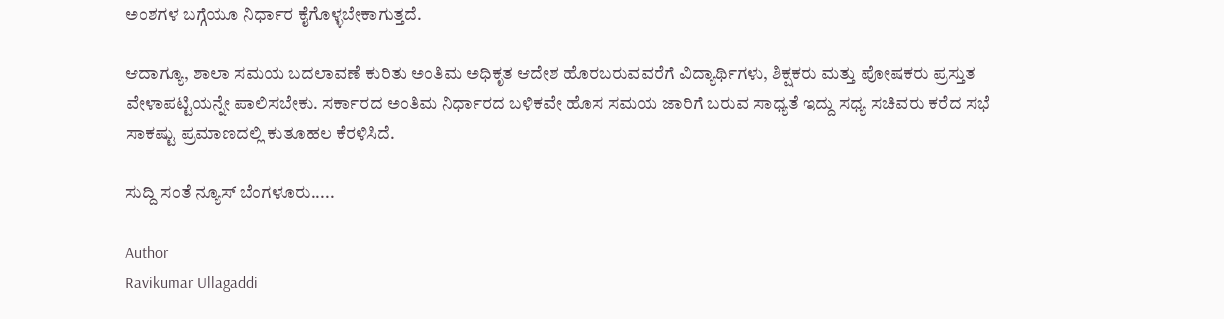ಅಂಶಗಳ ಬಗ್ಗೆಯೂ ನಿರ್ಧಾರ ಕೈಗೊಳ್ಳಬೇಕಾಗುತ್ತದೆ.

ಆದಾಗ್ಯೂ, ಶಾಲಾ ಸಮಯ ಬದಲಾವಣೆ ಕುರಿತು ಅಂತಿಮ ಅಧಿಕೃತ ಆದೇಶ ಹೊರಬರುವವರೆಗೆ ವಿದ್ಯಾರ್ಥಿಗಳು, ಶಿಕ್ಷಕರು ಮತ್ತು ಪೋಷಕರು ಪ್ರಸ್ತುತ ವೇಳಾಪಟ್ಟಿಯನ್ನೇ ಪಾಲಿಸಬೇಕು. ಸರ್ಕಾರದ ಅಂತಿಮ ನಿರ್ಧಾರದ ಬಳಿಕವೇ ಹೊಸ ಸಮಯ ಜಾರಿಗೆ ಬರುವ ಸಾಧ್ಯತೆ ಇದ್ದು ಸಧ್ಯ ಸಚಿವರು ಕರೆದ ಸಭೆ ಸಾಕಷ್ಟು ಪ್ರಮಾಣದಲ್ಲಿ ಕುತೂಹಲ ಕೆರಳಿಸಿದೆ.

ಸುದ್ದಿ ಸಂತೆ ನ್ಯೂಸ್ ಬೆಂಗಳೂರು.....

Author
Ravikumar Ullagaddi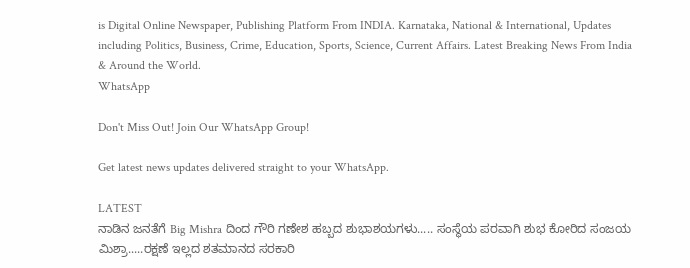is Digital Online Newspaper, Publishing Platform From INDIA. Karnataka, National & International, Updates including Politics, Business, Crime, Education, Sports, Science, Current Affairs. Latest Breaking News From India & Around the World.
WhatsApp

Don't Miss Out! Join Our WhatsApp Group!

Get latest news updates delivered straight to your WhatsApp.

LATEST
ನಾಡಿನ ಜನತೆಗೆ Big Mishra ದಿಂದ ಗೌರಿ ಗಣೇಶ ಹಬ್ಬದ ಶುಭಾಶಯಗಳು..... ಸಂಸ್ಥೆಯ ಪರವಾಗಿ ಶುಭ ಕೋರಿದ ಸಂಜಯ ಮಿಶ್ರಾ.....ರಕ್ಷಣೆ ಇಲ್ಲದ ಶತಮಾನದ ಸರಕಾರಿ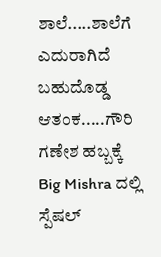ಶಾಲೆ.....ಶಾಲೆಗೆ ಎದುರಾಗಿದೆ ಬಹುದೊಡ್ಡ ಆತಂಕ.....ಗೌರಿ ಗಣೇಶ ಹಬ್ಬಕ್ಕೆ Big Mishra ದಲ್ಲಿ ಸ್ಪೆಷಲ್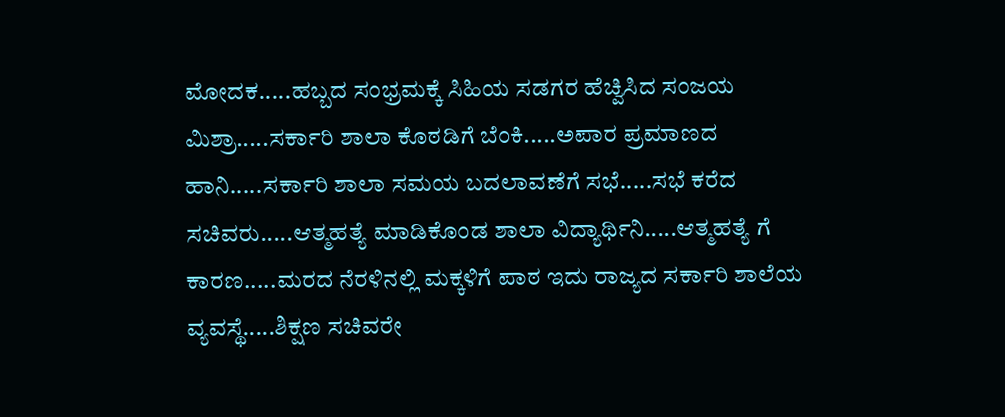ಮೋದಕ.....ಹಬ್ಬದ ಸಂಭ್ರಮಕ್ಕೆ ಸಿಹಿಯ ಸಡಗರ ಹೆಚ್ವಿಸಿದ ಸಂಜಯ ಮಿಶ್ರಾ.....ಸರ್ಕಾರಿ ಶಾಲಾ ಕೊಠಡಿಗೆ ಬೆಂಕಿ.....ಅಪಾರ ಪ್ರಮಾಣದ ಹಾನಿ‌.....ಸರ್ಕಾರಿ ಶಾಲಾ ಸಮಯ ಬದಲಾವಣೆಗೆ ಸಭೆ.....ಸಭೆ ಕರೆದ ಸಚಿವರು.....ಆತ್ಮಹತ್ಯೆ ಮಾಡಿಕೊಂಡ ಶಾಲಾ ವಿದ್ಯಾರ್ಥಿನಿ.....ಆತ್ಮಹತ್ಯೆ ಗೆ ಕಾರಣ.....ಮರದ ನೆರಳಿನಲ್ಲಿ ಮಕ್ಕಳಿಗೆ ಪಾಠ ಇದು ರಾಜ್ಯದ ಸರ್ಕಾರಿ ಶಾಲೆಯ ವ್ಯವಸ್ಥೆ.....ಶಿಕ್ಷಣ ಸಚಿವರೇ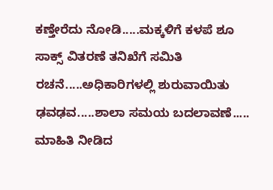ಕಣ್ತೇರೆದು ನೋಡಿ.....ಮಕ್ಕಳಿಗೆ ಕಳಪೆ ಶೂ ಸಾಕ್ಸ್‌ ವಿತರಣೆ ತನಿಖೆಗೆ ಸಮಿತಿ ರಚನೆ.....ಅಧಿಕಾರಿಗಳಲ್ಲಿ‌ ಶುರುವಾಯಿತು ಢವಢವ.....ಶಾಲಾ ಸಮಯ ಬದಲಾವಣೆ..... ಮಾಹಿತಿ ನೀಡಿದ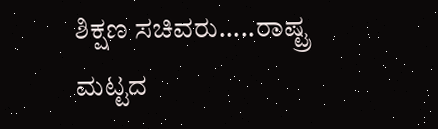ಶಿಕ್ಷಣ ಸಚಿವರು.....ರಾಷ್ಟ್ರ ಮಟ್ಟದ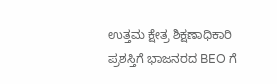ಉತ್ತಮ ಕ್ಷೇತ್ರ ಶಿಕ್ಷಣಾಧಿಕಾರಿ ಪ್ರಶಸ್ತಿಗೆ ಭಾಜನರದ BEO ಗೆ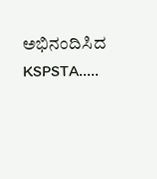ಅಭಿನಂದಿಸಿದ KSPSTA.....